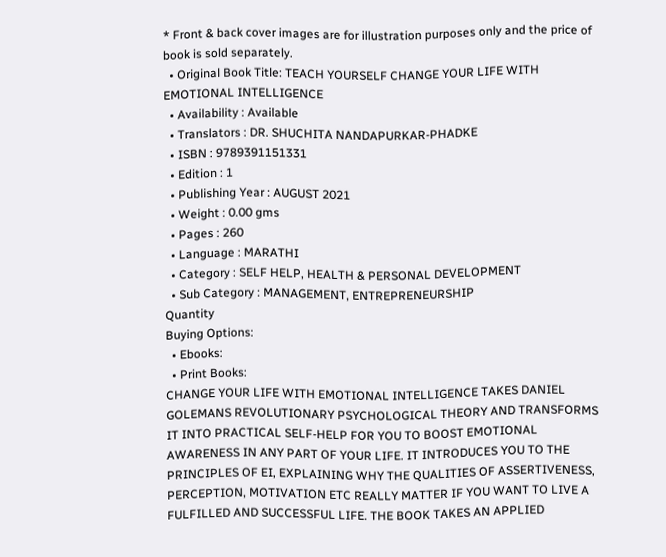* Front & back cover images are for illustration purposes only and the price of book is sold separately.
  • Original Book Title: TEACH YOURSELF CHANGE YOUR LIFE WITH EMOTIONAL INTELLIGENCE
  • Availability : Available
  • Translators : DR. SHUCHITA NANDAPURKAR-PHADKE
  • ISBN : 9789391151331
  • Edition : 1
  • Publishing Year : AUGUST 2021
  • Weight : 0.00 gms
  • Pages : 260
  • Language : MARATHI
  • Category : SELF HELP, HEALTH & PERSONAL DEVELOPMENT
  • Sub Category : MANAGEMENT, ENTREPRENEURSHIP
Quantity
Buying Options:
  • Ebooks:
  • Print Books:
CHANGE YOUR LIFE WITH EMOTIONAL INTELLIGENCE TAKES DANIEL GOLEMANS REVOLUTIONARY PSYCHOLOGICAL THEORY AND TRANSFORMS IT INTO PRACTICAL SELF-HELP FOR YOU TO BOOST EMOTIONAL AWARENESS IN ANY PART OF YOUR LIFE. IT INTRODUCES YOU TO THE PRINCIPLES OF EI, EXPLAINING WHY THE QUALITIES OF ASSERTIVENESS, PERCEPTION, MOTIVATION ETC REALLY MATTER IF YOU WANT TO LIVE A FULFILLED AND SUCCESSFUL LIFE. THE BOOK TAKES AN APPLIED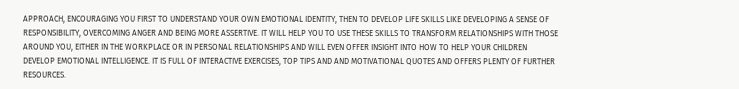APPROACH, ENCOURAGING YOU FIRST TO UNDERSTAND YOUR OWN EMOTIONAL IDENTITY, THEN TO DEVELOP LIFE SKILLS LIKE DEVELOPING A SENSE OF RESPONSIBILITY, OVERCOMING ANGER AND BEING MORE ASSERTIVE. IT WILL HELP YOU TO USE THESE SKILLS TO TRANSFORM RELATIONSHIPS WITH THOSE AROUND YOU, EITHER IN THE WORKPLACE OR IN PERSONAL RELATIONSHIPS AND WILL EVEN OFFER INSIGHT INTO HOW TO HELP YOUR CHILDREN DEVELOP EMOTIONAL INTELLIGENCE. IT IS FULL OF INTERACTIVE EXERCISES, TOP TIPS AND AND MOTIVATIONAL QUOTES AND OFFERS PLENTY OF FURTHER RESOURCES.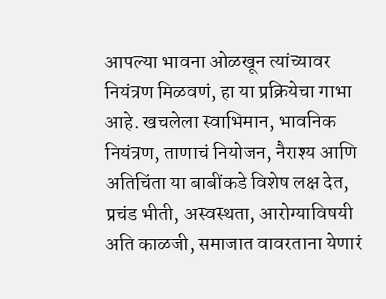आपल्या भावना ओळखून त्यांच्यावर नियंत्रण मिळवणं, हा या प्रक्रियेचा गाभा आहे. खचलेला स्वाभिमान, भावनिक नियंत्रण, ताणाचं नियोजन, नैराश्य आणि अतिचिंता या बाबींकडे विशेष लक्ष देत, प्रचंड भीती, अस्वस्थता, आरोग्याविषयी अति काळजी, समाजात वावरताना येणारं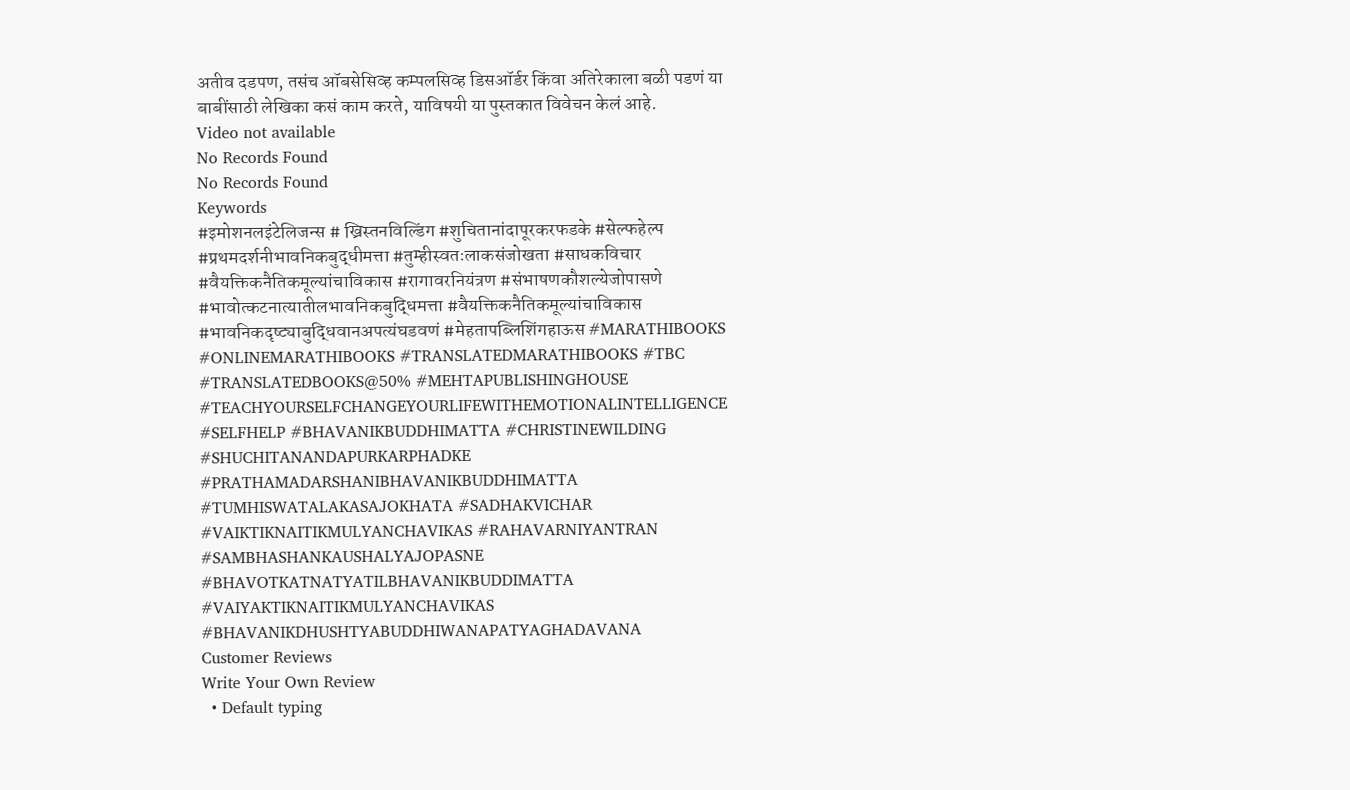अतीव दडपण, तसंच ऑबसेसिव्ह कम्पलसिव्ह डिसऑर्डर किंवा अतिरेकाला बळी पडणं या बाबींसाठी लेखिका कसं काम करते, याविषयी या पुस्तकात विवेचन केलं आहे.
Video not available
No Records Found
No Records Found
Keywords
#इमोशनलइंटेलिजन्स # ख्रिस्तनविल्डिंग #शुचितानांदापूरकरफडके #सेल्फहेल्प #प्रथमदर्शनीभावनिकबुद्धीमत्ता #तुम्हीस्वतःलाकसंजोखता #साधकविचार #वैयक्तिकनैतिकमूल्यांचाविकास #रागावरनियंत्रण #संभाषणकौशल्येजोपासणे #भावोत्कटनात्यातीलभावनिकबुद्धिमत्ता #वैयक्तिकनैतिकमूल्यांचाविकास #भावनिकदृष्ट्याबुद्धिवानअपत्यंघडवणं #मेहतापब्लिशिंगहाऊस #MARATHIBOOKS #ONLINEMARATHIBOOKS #TRANSLATEDMARATHIBOOKS #TBC #TRANSLATEDBOOKS@50% #MEHTAPUBLISHINGHOUSE #TEACHYOURSELFCHANGEYOURLIFEWITHEMOTIONALINTELLIGENCE #SELFHELP #BHAVANIKBUDDHIMATTA #CHRISTINEWILDING #SHUCHITANANDAPURKARPHADKE #PRATHAMADARSHANIBHAVANIKBUDDHIMATTA #TUMHISWATALAKASAJOKHATA #SADHAKVICHAR #VAIKTIKNAITIKMULYANCHAVIKAS #RAHAVARNIYANTRAN #SAMBHASHANKAUSHALYAJOPASNE #BHAVOTKATNATYATILBHAVANIKBUDDIMATTA #VAIYAKTIKNAITIKMULYANCHAVIKAS #BHAVANIKDHUSHTYABUDDHIWANAPATYAGHADAVANA
Customer Reviews
Write Your Own Review
  • Default typing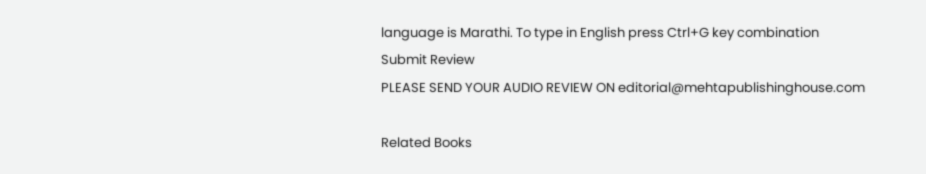language is Marathi. To type in English press Ctrl+G key combination
Submit Review
PLEASE SEND YOUR AUDIO REVIEW ON editorial@mehtapublishinghouse.com

Related Books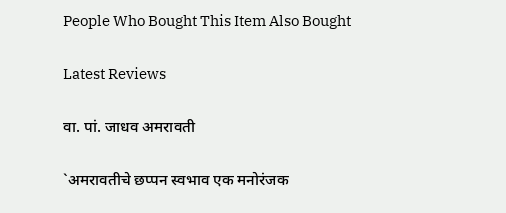People Who Bought This Item Also Bought

Latest Reviews

वा. पां. जाधव अमरावती

`अमरावतीचे छप्पन स्वभाव एक मनोरंजक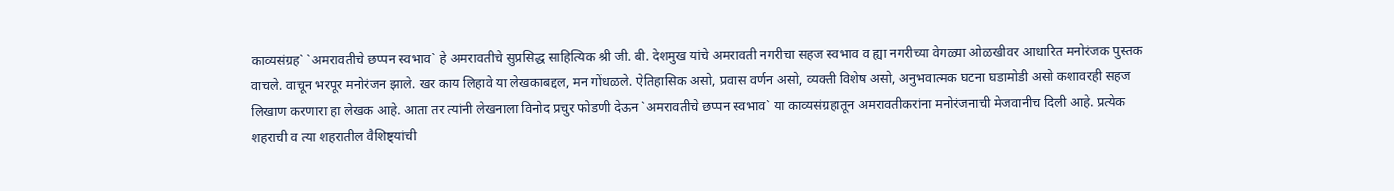काव्यसंग्रह` `अमरावतीचे छप्पन स्वभाव` हे अमरावतीचे सुप्रसिद्ध साहित्यिक श्री जी. बी. देशमुख यांचे अमरावती नगरीचा सहज स्वभाव व ह्या नगरीच्या वेगळ्या ओळखीवर आधारित मनोरंजक पुस्तक वाचले. वाचून भरपूर मनोरंजन झाले. खर काय लिहावे या लेखकाबद्दल, मन गोंधळले. ऐतिहासिक असो, प्रवास वर्णन असो, व्यक्ती विशेष असो, अनुभवात्मक घटना घडामोडी असो कशावरही सहज लिखाण करणारा हा लेखक आहे. आता तर त्यांनी लेखनाला विनोद प्रचुर फोडणी देऊन `अमरावतीचे छप्पन स्वभाव` या काव्यसंग्रहातून अमरावतीकरांना मनोरंजनाची मेजवानीच दिली आहे. प्रत्येक शहराची व त्या शहरातील वैशिष्ट्यांची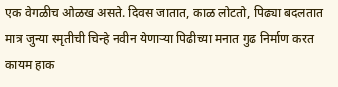एक वेगळीच ओळख असते. दिवस जातात, काळ लोटतो, पिढ्या बदलतात मात्र जुन्या स्मृतीची चिन्हे नवीन येणाऱ्या पिढीच्या मनात गुढ निर्माण करत कायम हाक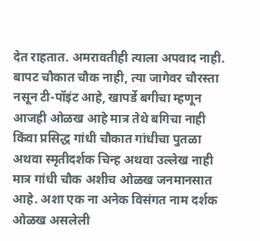देत राहतात. अमरावतीही त्याला अपवाद नाही. बापट चौकात चौक नाही, त्या जागेवर चौरस्ता नसून टी-पॉइंट आहे, खापर्डे बगीचा म्हणून आजही ओळख आहे मात्र तेथे बगिचा नाही किंवा प्रसिद्ध गांधी चौकात गांधीचा पुतळा अथवा स्मृतीदर्शक चिन्ह अथवा उल्लेख नाही मात्र गांधी चौक अशीच ओळख जनमानसात आहे. अशा एक ना अनेक विसंगत नाम दर्शक ओळख असलेली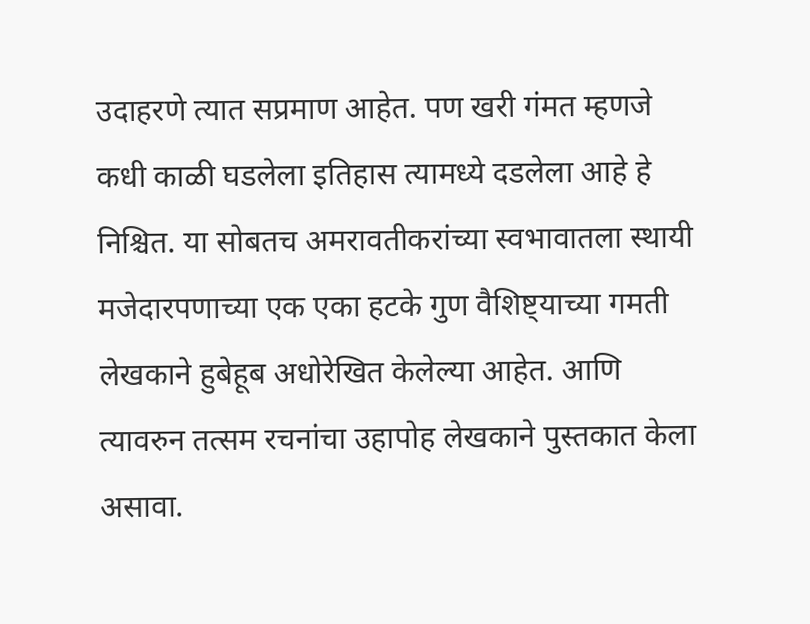उदाहरणे त्यात सप्रमाण आहेत. पण खरी गंमत म्हणजे कधी काळी घडलेला इतिहास त्यामध्ये दडलेला आहे हे निश्चित. या सोबतच अमरावतीकरांच्या स्वभावातला स्थायी मजेदारपणाच्या एक एका हटके गुण वैशिष्ट्याच्या गमती लेखकाने हुबेहूब अधोरेखित केलेल्या आहेत. आणि त्यावरुन तत्सम रचनांचा उहापोह लेखकाने पुस्तकात केला असावा.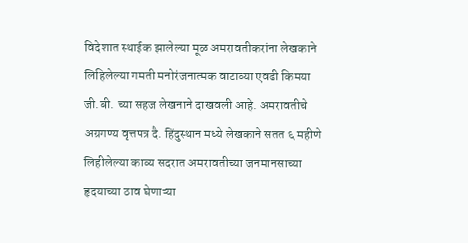विदेशात स्थाईक झालेल्या मूळ अमरावतीकरांना लेखकाने लिहिलेल्या गमती मनोरंजनात्मक वाटाव्या एवढी किमया जी.बी. च्या सहज लेखनाने दाखवली आहे. अमरावतीचे अग्रगण्य वृत्तपत्र दै. हिंदुस्थान मध्ये लेखकाने सतत ६ महीणे लिहीलेल्या काव्य सदरात अमरावतीच्या जनमानसाच्या हृदयाच्या ठाव घेणाऱ्या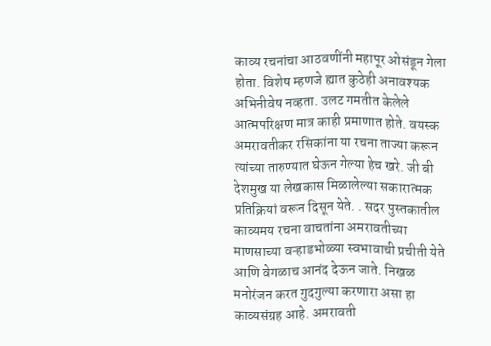काव्य रचनांचा आठवणींनी महापूर ओसंडून गेला होता. विशेष म्हणजे ह्यात कुठेही अनावश्यक अभिनीवेष नव्हता. उलट गमतीत केलेले आत्मपरिक्षण मात्र काही प्रमाणात होते. वयस्क अमरावतीकर रसिकांना या रचना ताज्या करून त्यांच्या तारुण्यात घेऊन गेल्या हेच खरे. जी बी देशमुख या लेखकास मिळालेल्या सकारात्मक प्रतिक्रियां वरून दिसून येते. . सदर पुस्तकातील काव्यमय रचना वाचतांना अमरावतीच्या माणसाच्या वऱ्हाडभोळ्या स्वभावाची प्रचीती येते आणि वेगळाच आनंद देऊन जाते. निखळ मनोरंजन करत गुदगुल्या करणारा असा हा काव्यसंग्रह आहे. अमरावती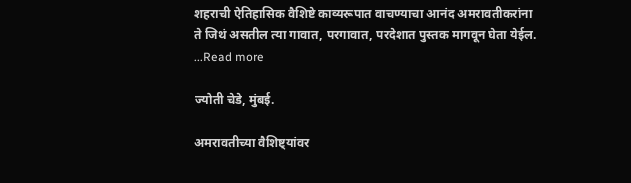शहराची ऐतिहासिक वैशिष्टे काव्यरूपात वाचण्याचा आनंद अमरावतीकरांना ते जिथं असतील त्या गावात, परगावात, परदेशात पुस्तक मागवून घेता येईल. ...Read more

ज्योती चेडे, मुंबई.

अमरावतीच्या वैशिष्ट्यांवर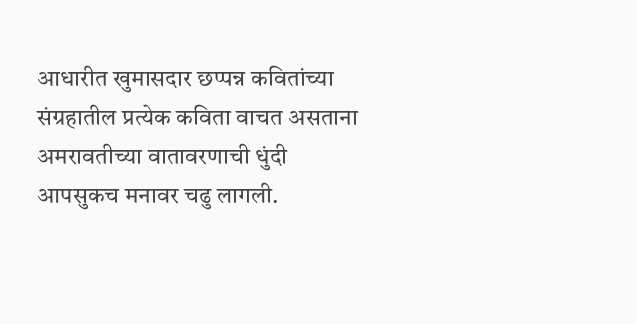आधारीत खुमासदार छप्पन्न कवितांच्या संग्रहातील प्रत्येक कविता वाचत असताना अमरावतीच्या वातावरणाची धुंदी आपसुकच मनावर चढु लागली.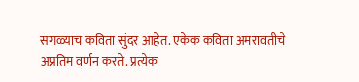सगळ्याच कविता सुंदर आहेत. एकेक कविता अमरावतीचे अप्रतिम वर्णन करते. प्रत्येक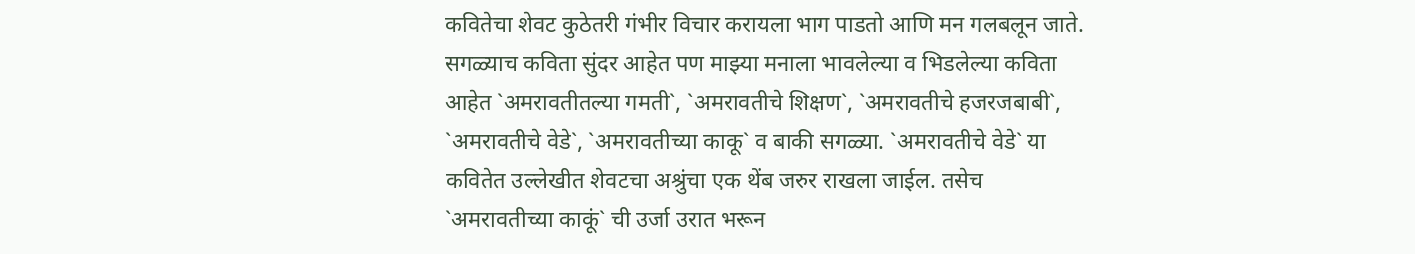कवितेचा शेवट कुठेतरी गंभीर विचार करायला भाग पाडतो आणि मन गलबलून जाते. सगळ्याच कविता सुंदर आहेत पण माझ्या मनाला भावलेल्या व भिडलेल्या कविता आहेत `अमरावतीतल्या गमती`, `अमरावतीचे शिक्षण`, `अमरावतीचे हजरजबाबी`, `अमरावतीचे वेडे`, `अमरावतीच्या काकू` व बाकी सगळ्या. `अमरावतीचे वेडे` या कवितेत उल्लेखीत शेवटचा अश्रुंचा एक थेंब जरुर राखला जाईल. तसेच `अमरावतीच्या काकूं` ची उर्जा उरात भरून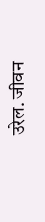उरेल. जीवन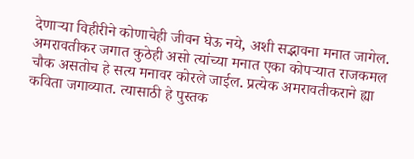देणाऱ्या विहीरीने कोणाचेही जीवन घेऊ नये, अशी सद्भावना मनात जागेल. अमरावतीकर जगात कुठेही असो त्यांच्या मनात एका कोपऱ्यात राजकमल चौक असतोच हे सत्य मनावर कोरले जाईल. प्रत्येक अमरावतीकराने ह्या कविता जगाव्यात. त्यासाठी हे पुस्तक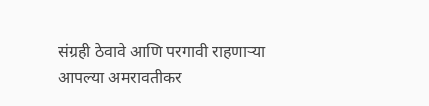संग्रही ठेवावे आणि परगावी राहणाऱ्या आपल्या अमरावतीकर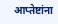आप्तेष्टांना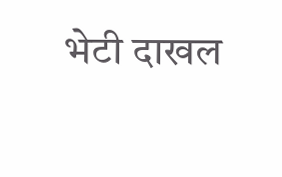भेटी दाखल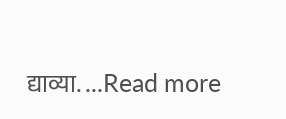द्याव्या. ...Read more